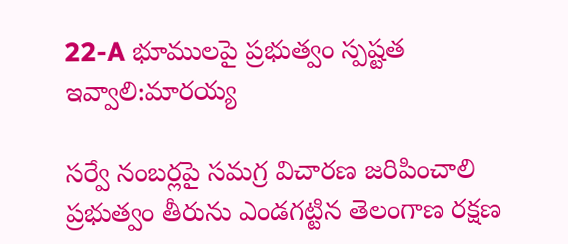22-A భూములపై ప్రభుత్వం స్పష్టత ఇవ్వాలి:మారయ్య

సర్వే నంబర్లపై సమగ్ర విచారణ జరిపించాలి ప్రభుత్వం తీరును ఎండగట్టిన తెలంగాణ రక్షణ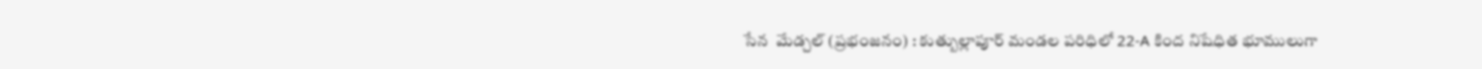సేన  మేడ్చల్ (ప్రభంజనం) : కుత్బుల్లాపూర్ మండల పరిధిలో 22-A కింద నిషేధిత భూములుగా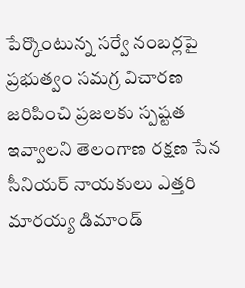పేర్కొంటున్న సర్వే నంబర్లపై ప్రభుత్వం సమగ్ర విచారణ జరిపించి ప్రజలకు స్పష్టత ఇవ్వాలని తెలంగాణ రక్షణ సేన సీనియర్ నాయకులు ఎత్తరి మారయ్య డిమాండ్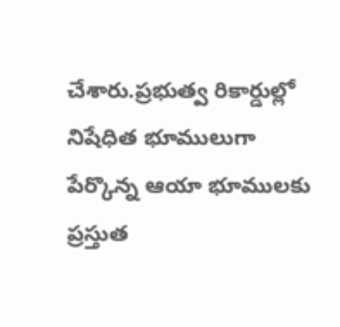చేశారు.ప్రభుత్వ రికార్డుల్లో నిషేధిత భూములుగా పేర్కొన్న ఆయా భూములకు ప్రస్తుత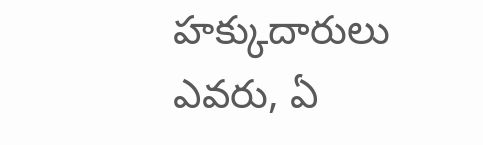హక్కుదారులు ఎవరు, ఏ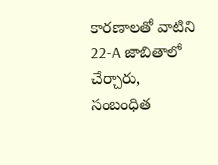కారణాలతో వాటిని 22-A జాబితాలో చేర్చారు, సంబంధిత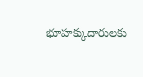భూహక్కుదారులకు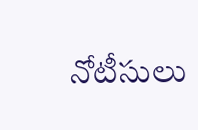నోటీసులు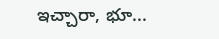ఇచ్చారా, భూ...